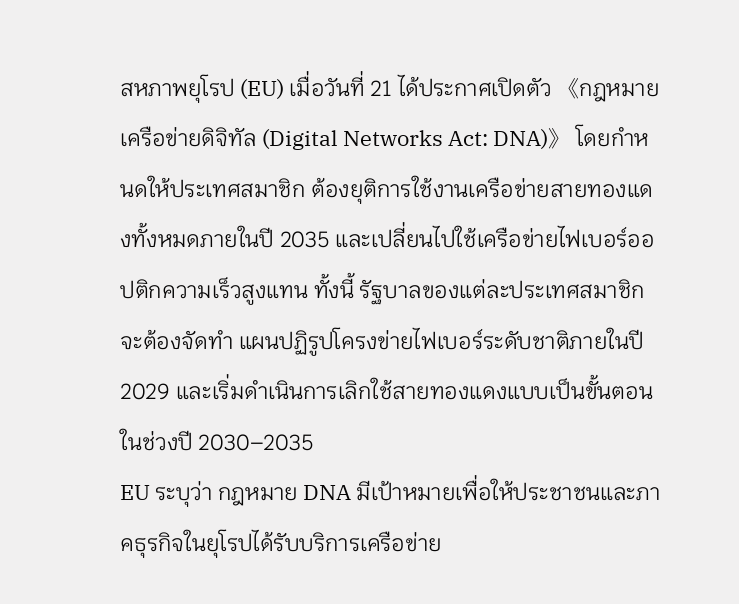สหภาพยุโรป (EU) เมื่อวันที่ 21 ได้ประกาศเปิดตัว 《กฎหมายเครือข่ายดิจิทัล (Digital Networks Act: DNA)》 โดยกำหนดให้ประเทศสมาชิก ต้องยุติการใช้งานเครือข่ายสายทองแดงทั้งหมดภายในปี 2035 และเปลี่ยนไปใช้เครือข่ายไฟเบอร์ออปติกความเร็วสูงแทน ทั้งนี้ รัฐบาลของแต่ละประเทศสมาชิกจะต้องจัดทำ แผนปฏิรูปโครงข่ายไฟเบอร์ระดับชาติภายในปี 2029 และเริ่มดำเนินการเลิกใช้สายทองแดงแบบเป็นขั้นตอนในช่วงปี 2030–2035
EU ระบุว่า กฎหมาย DNA มีเป้าหมายเพื่อให้ประชาชนและภาคธุรกิจในยุโรปได้รับบริการเครือข่าย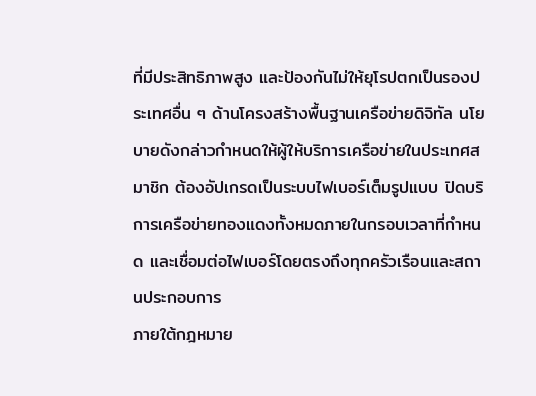ที่มีประสิทธิภาพสูง และป้องกันไม่ให้ยุโรปตกเป็นรองประเทศอื่น ๆ ด้านโครงสร้างพื้นฐานเครือข่ายดิจิทัล นโยบายดังกล่าวกำหนดให้ผู้ให้บริการเครือข่ายในประเทศสมาชิก ต้องอัปเกรดเป็นระบบไฟเบอร์เต็มรูปแบบ ปิดบริการเครือข่ายทองแดงทั้งหมดภายในกรอบเวลาที่กำหนด และเชื่อมต่อไฟเบอร์โดยตรงถึงทุกครัวเรือนและสถานประกอบการ
ภายใต้กฎหมาย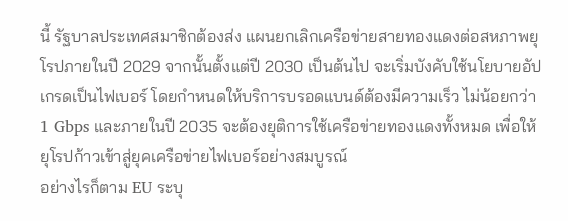นี้ รัฐบาลประเทศสมาชิกต้องส่ง แผนยกเลิกเครือข่ายสายทองแดงต่อสหภาพยุโรปภายในปี 2029 จากนั้นตั้งแต่ปี 2030 เป็นต้นไป จะเริ่มบังคับใช้นโยบายอัปเกรดเป็นไฟเบอร์ โดยกำหนดให้บริการบรอดแบนด์ต้องมีความเร็ว ไม่น้อยกว่า 1 Gbps และภายในปี 2035 จะต้องยุติการใช้เครือข่ายทองแดงทั้งหมด เพื่อให้ยุโรปก้าวเข้าสู่ยุคเครือข่ายไฟเบอร์อย่างสมบูรณ์
อย่างไรก็ตาม EU ระบุ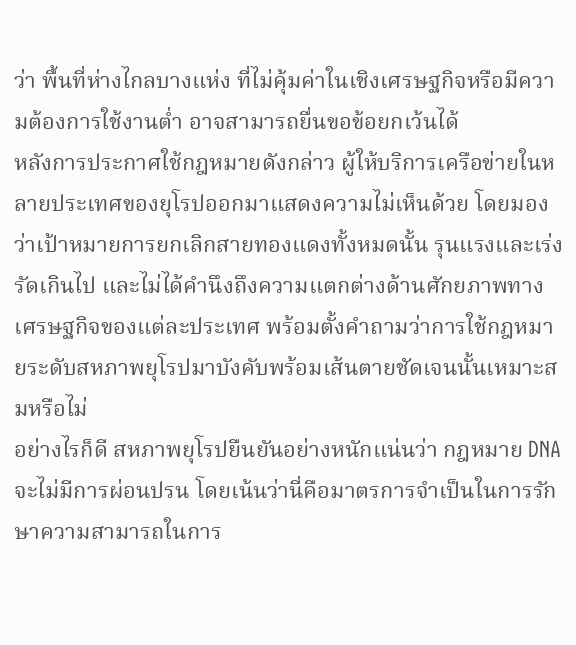ว่า พื้นที่ห่างไกลบางแห่ง ที่ไม่คุ้มค่าในเชิงเศรษฐกิจหรือมีความต้องการใช้งานต่ำ อาจสามารถยื่นขอข้อยกเว้นได้
หลังการประกาศใช้กฎหมายดังกล่าว ผู้ให้บริการเครือข่ายในหลายประเทศของยุโรปออกมาแสดงความไม่เห็นด้วย โดยมองว่าเป้าหมายการยกเลิกสายทองแดงทั้งหมดนั้น รุนแรงและเร่งรัดเกินไป และไม่ได้คำนึงถึงความแตกต่างด้านศักยภาพทางเศรษฐกิจของแต่ละประเทศ พร้อมตั้งคำถามว่าการใช้กฎหมายระดับสหภาพยุโรปมาบังคับพร้อมเส้นตายชัดเจนนั้นเหมาะสมหรือไม่
อย่างไรก็ดี สหภาพยุโรปยืนยันอย่างหนักแน่นว่า กฎหมาย DNA จะไม่มีการผ่อนปรน โดยเน้นว่านี่คือมาตรการจำเป็นในการรักษาความสามารถในการ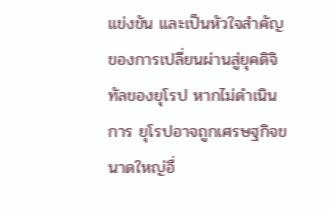แข่งขัน และเป็นหัวใจสำคัญของการเปลี่ยนผ่านสู่ยุคดิจิทัลของยุโรป หากไม่ดำเนินการ ยุโรปอาจถูกเศรษฐกิจขนาดใหญ่อื่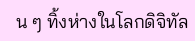น ๆ ทิ้งห่างในโลกดิจิทัล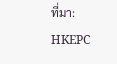ที่มา: HKEPC